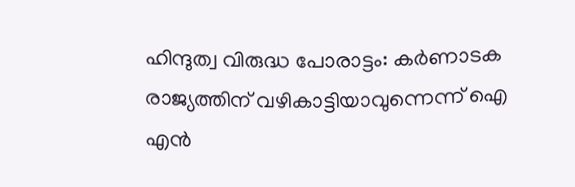ഹിന്ദുത്വ വിരുദ്ധ പോരാട്ടം: കര്‍ണാടക രാജ്യത്തിന് വഴികാട്ടിയാവുന്നെന്ന് ഐ എന്‍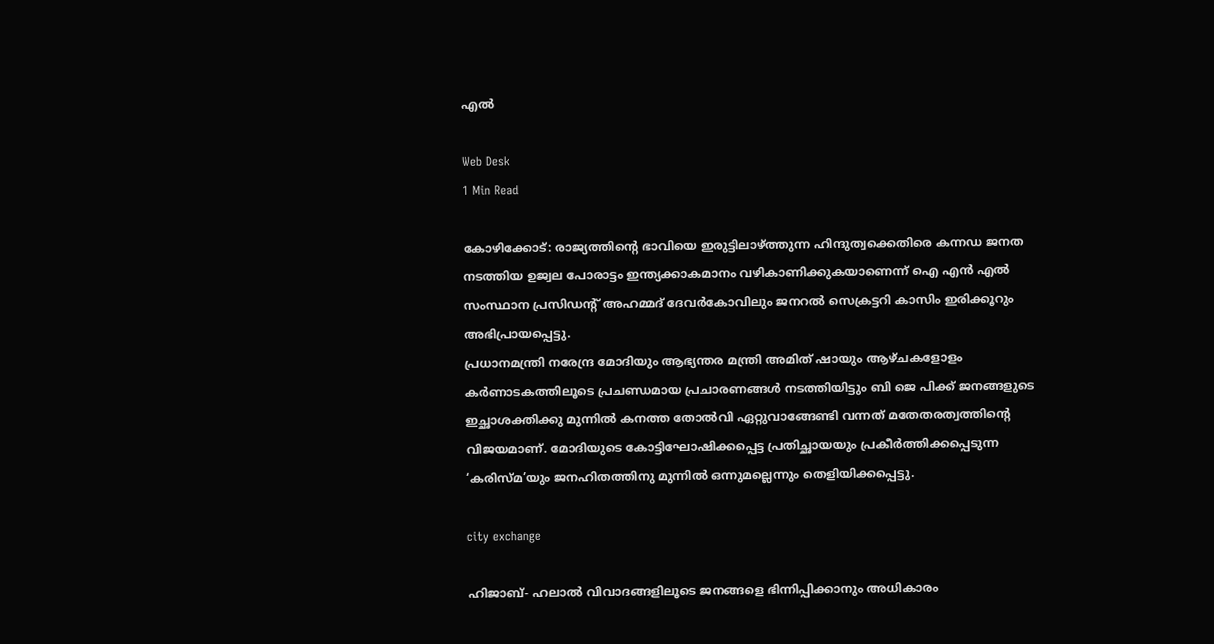എല്‍

Web Desk
1 Min Read

കോഴിക്കോട്: രാജ്യത്തിന്റെ ഭാവിയെ ഇരുട്ടിലാഴ്ത്തുന്ന ഹിന്ദുത്വക്കെതിരെ കന്നഡ ജനത നടത്തിയ ഉജ്വല പോരാട്ടം ഇന്ത്യക്കാകമാനം വഴികാണിക്കുകയാണെന്ന് ഐ എന്‍ എല്‍ സംസ്ഥാന പ്രസിഡന്റ് അഹമ്മദ് ദേവര്‍കോവിലും ജനറല്‍ സെക്രട്ടറി കാസിം ഇരിക്കൂറും അഭിപ്രായപ്പെട്ടു.
പ്രധാനമന്ത്രി നരേന്ദ്ര മോദിയും ആഭ്യന്തര മന്ത്രി അമിത് ഷായും ആഴ്ചകളോളം കര്‍ണാടകത്തിലൂടെ പ്രചണ്ഡമായ പ്രചാരണങ്ങള്‍ നടത്തിയിട്ടും ബി ജെ പിക്ക് ജനങ്ങളുടെ ഇച്ഛാശക്തിക്കു മുന്നില്‍ കനത്ത തോല്‍വി ഏറ്റുവാങ്ങേണ്ടി വന്നത് മതേതരത്വത്തിന്റെ വിജയമാണ്. മോദിയുടെ കോട്ടിഘോഷിക്കപ്പെട്ട പ്രതിച്ഛായയും പ്രകീര്‍ത്തിക്കപ്പെടുന്ന ‘കരിസ്മ’യും ജനഹിതത്തിനു മുന്നില്‍ ഒന്നുമല്ലെന്നും തെളിയിക്കപ്പെട്ടു.

city exchange

ഹിജാബ്- ഹലാല്‍ വിവാദങ്ങളിലൂടെ ജനങ്ങളെ ഭിന്നിപ്പിക്കാനും അധികാരം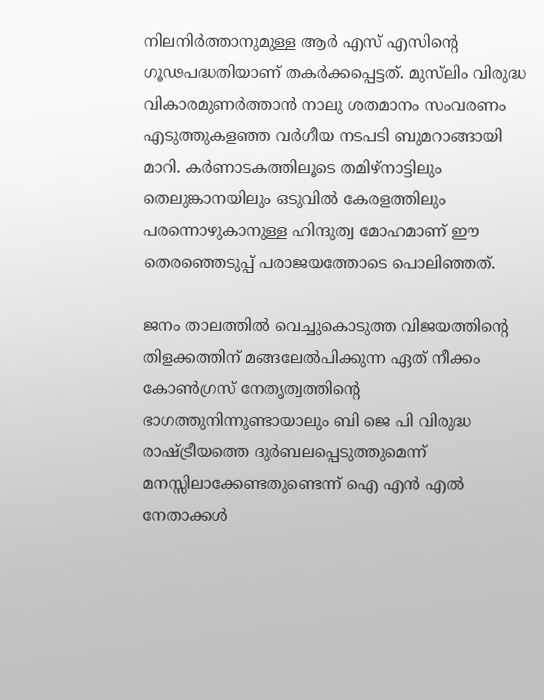നിലനിര്‍ത്താനുമുള്ള ആര്‍ എസ് എസിന്റെ ഗൂഢപദ്ധതിയാണ് തകര്‍ക്കപ്പെട്ടത്. മുസ്‌ലിം വിരുദ്ധ വികാരമുണര്‍ത്താന്‍ നാലു ശതമാനം സംവരണം എടുത്തുകളഞ്ഞ വര്‍ഗീയ നടപടി ബുമറാങ്ങായി മാറി. കര്‍ണാടകത്തിലൂടെ തമിഴ്‌നാട്ടിലും തെലുങ്കാനയിലും ഒടുവില്‍ കേരളത്തിലും പരന്നൊഴുകാനുള്ള ഹിന്ദുത്വ മോഹമാണ് ഈ തെരഞ്ഞെടുപ്പ് പരാജയത്തോടെ പൊലിഞ്ഞത്.

ജനം താലത്തില്‍ വെച്ചുകൊടുത്ത വിജയത്തിന്റെ തിളക്കത്തിന് മങ്ങലേല്‍പിക്കുന്ന ഏത് നീക്കം കോണ്‍ഗ്രസ് നേതൃത്വത്തിന്റെ ഭാഗത്തുനിന്നുണ്ടായാലും ബി ജെ പി വിരുദ്ധ രാഷ്ട്രീയത്തെ ദുര്‍ബലപ്പെടുത്തുമെന്ന് മനസ്സിലാക്കേണ്ടതുണ്ടെന്ന് ഐ എന്‍ എല്‍ നേതാക്കള്‍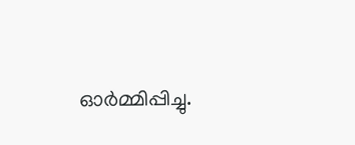ഓര്‍മ്മിപ്പിച്ചു.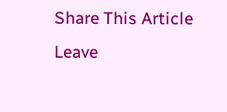Share This Article
Leave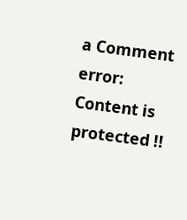a Comment
error: Content is protected !!